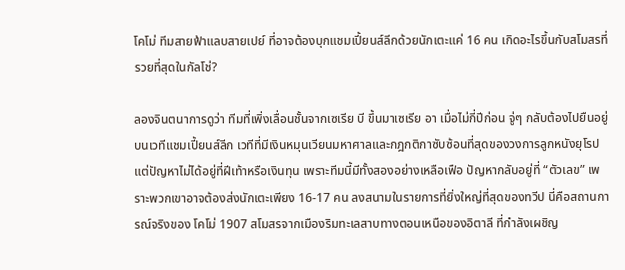โคโม่ ทีมสายฟ้าแลบสายเปย์ ที่อาจต้องบุกแชมเปี้ยนส์ลีกด้วยนักเตะแค่ 16 คน เกิดอะไรขึ้นกับสโมสรที่รวยที่สุดในกัลโช่?

ลองจินตนาการดูว่า ทีมที่เพิ่งเลื่อนชั้นจากเซเรีย บี ขึ้นมาเซเรีย อา เมื่อไม่กี่ปีก่อน จู่ๆ กลับต้องไปยืนอยู่บนเวทีแชมเปี้ยนส์ลีก เวทีที่มีเงินหมุนเวียนมหาศาลและกฎกติกาซับซ้อนที่สุดของวงการลูกหนังยุโรป แต่ปัญหาไม่ได้อยู่ที่ฝีเท้าหรือเงินทุน เพราะทีมนี้มีทั้งสองอย่างเหลือเฟือ ปัญหากลับอยู่ที่ “ตัวเลข” เพราะพวกเขาอาจต้องส่งนักเตะเพียง 16-17 คน ลงสนามในรายการที่ยิ่งใหญ่ที่สุดของทวีป นี่คือสถานการณ์จริงของ โคโม่ 1907 สโมสรจากเมืองริมทะเลสาบทางตอนเหนือของอิตาลี ที่กำลังเผชิญ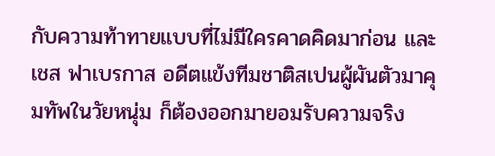กับความท้าทายแบบที่ไม่มีใครคาดคิดมาก่อน และ เชส ฟาเบรกาส อดีตแข้งทีมชาติสเปนผู้ผันตัวมาคุมทัพในวัยหนุ่ม ก็ต้องออกมายอมรับความจริง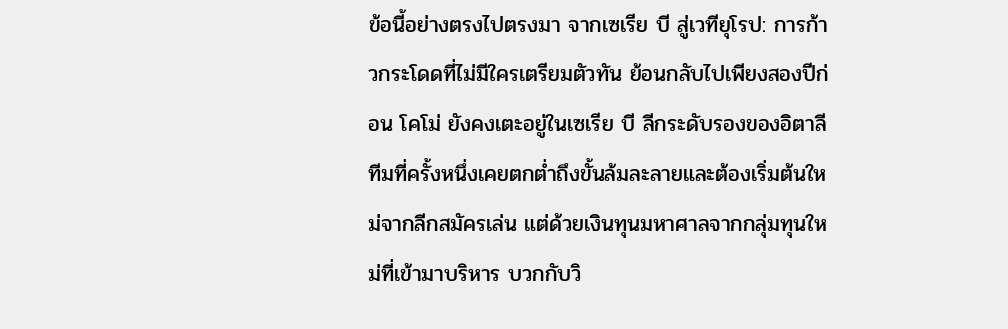ข้อนี้อย่างตรงไปตรงมา จากเซเรีย บี สู่เวทียุโรป: การก้าวกระโดดที่ไม่มีใครเตรียมตัวทัน ย้อนกลับไปเพียงสองปีก่อน โคโม่ ยังคงเตะอยู่ในเซเรีย บี ลีกระดับรองของอิตาลี ทีมที่ครั้งหนึ่งเคยตกต่ำถึงขั้นล้มละลายและต้องเริ่มต้นใหม่จากลีกสมัครเล่น แต่ด้วยเงินทุนมหาศาลจากกลุ่มทุนใหม่ที่เข้ามาบริหาร บวกกับวิ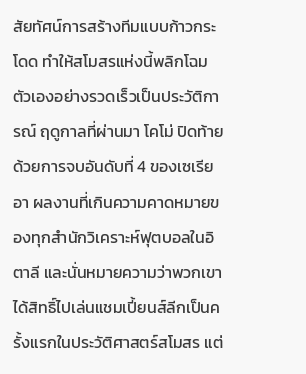สัยทัศน์การสร้างทีมแบบก้าวกระโดด ทำให้สโมสรแห่งนี้พลิกโฉมตัวเองอย่างรวดเร็วเป็นประวัติการณ์ ฤดูกาลที่ผ่านมา โคโม่ ปิดท้ายด้วยการจบอันดับที่ 4 ของเซเรีย อา ผลงานที่เกินความคาดหมายของทุกสำนักวิเคราะห์ฟุตบอลในอิตาลี และนั่นหมายความว่าพวกเขาได้สิทธิ์ไปเล่นแชมเปี้ยนส์ลีกเป็นครั้งแรกในประวัติศาสตร์สโมสร แต่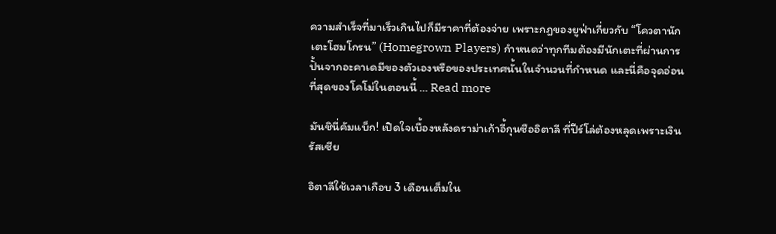ความสำเร็จที่มาเร็วเกินไปก็มีราคาที่ต้องจ่าย เพราะกฎของยูฟ่าเกี่ยวกับ “โควตานักเตะโฮมโกรน” (Homegrown Players) กำหนดว่าทุกทีมต้องมีนักเตะที่ผ่านการปั้นจากอะคาเดมีของตัวเองหรือของประเทศนั้นในจำนวนที่กำหนด และนี่คือจุดอ่อนที่สุดของโคโม่ในตอนนี้ … Read more

มันชินี่คัมแบ็ก! เปิดใจเบื้องหลังดราม่าเก้าอี้กุนซืออิตาลี ที่ปีร์โล่ต้องหลุดเพราะเงินรัสเซีย

อิตาลีใช้เวลาเกือบ 3 เดือนเต็มใน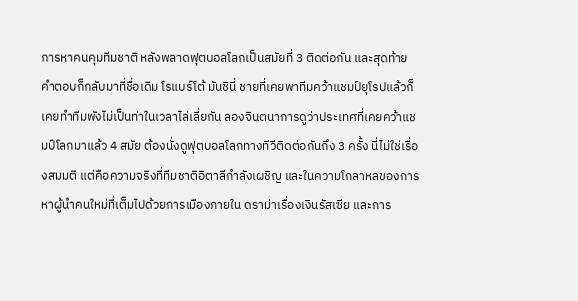การหาคนคุมทีมชาติ หลังพลาดฟุตบอลโลกเป็นสมัยที่ 3 ติดต่อกัน และสุดท้ายคำตอบก็กลับมาที่ชื่อเดิม โรแบร์โต้ มันชินี่ ชายที่เคยพาทีมคว้าแชมป์ยุโรปแล้วก็เคยทำทีมพังไม่เป็นท่าในเวลาไล่เลี่ยกัน ลองจินตนาการดูว่าประเทศที่เคยคว้าแชมป์โลกมาแล้ว 4 สมัย ต้องนั่งดูฟุตบอลโลกทางทีวีติดต่อกันถึง 3 ครั้ง นี่ไม่ใช่เรื่องสมมติ แต่คือความจริงที่ทีมชาติอิตาลีกำลังเผชิญ และในความโกลาหลของการหาผู้นำคนใหม่ที่เต็มไปด้วยการเมืองภายใน ดราม่าเรื่องเงินรัสเซีย และการ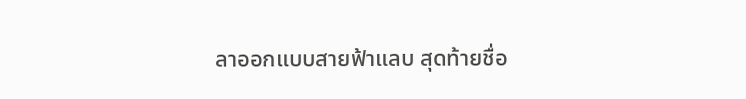ลาออกแบบสายฟ้าแลบ สุดท้ายชื่อ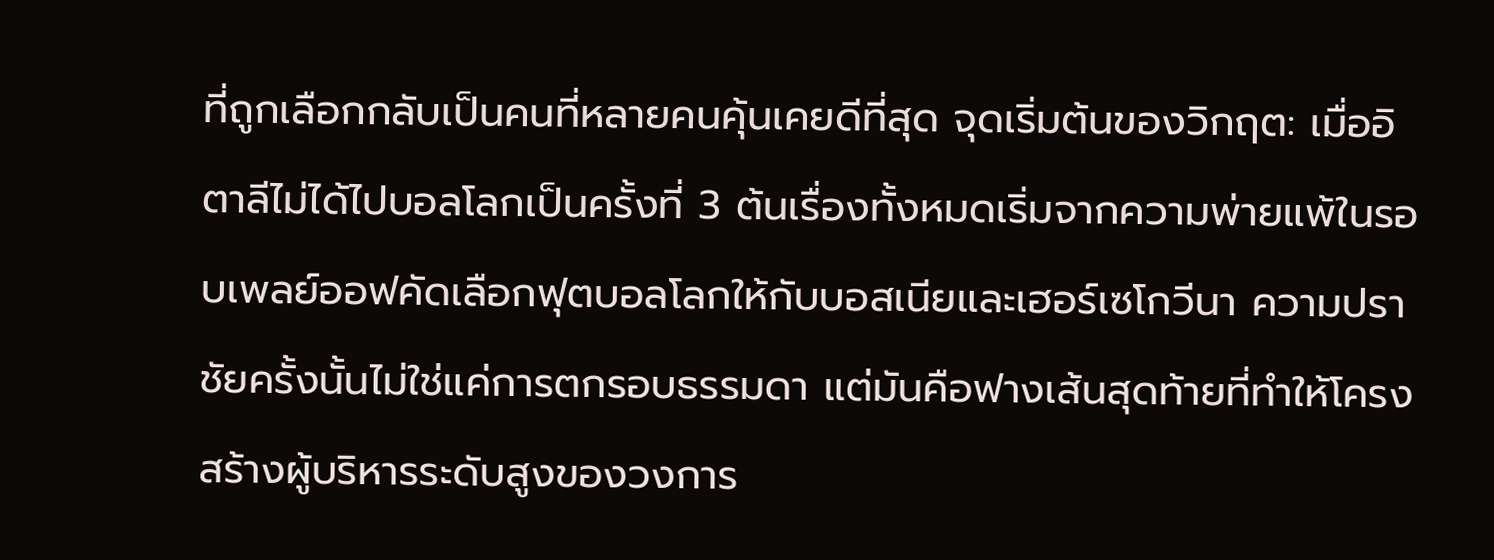ที่ถูกเลือกกลับเป็นคนที่หลายคนคุ้นเคยดีที่สุด จุดเริ่มต้นของวิกฤต: เมื่ออิตาลีไม่ได้ไปบอลโลกเป็นครั้งที่ 3 ต้นเรื่องทั้งหมดเริ่มจากความพ่ายแพ้ในรอบเพลย์ออฟคัดเลือกฟุตบอลโลกให้กับบอสเนียและเฮอร์เซโกวีนา ความปราชัยครั้งนั้นไม่ใช่แค่การตกรอบธรรมดา แต่มันคือฟางเส้นสุดท้ายที่ทำให้โครงสร้างผู้บริหารระดับสูงของวงการ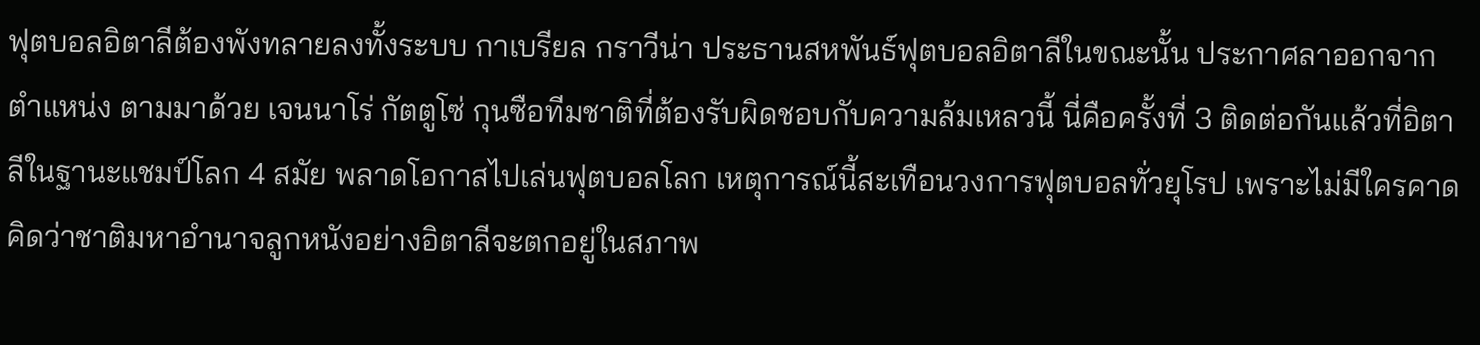ฟุตบอลอิตาลีต้องพังทลายลงทั้งระบบ กาเบรียล กราวีน่า ประธานสหพันธ์ฟุตบอลอิตาลีในขณะนั้น ประกาศลาออกจากตำแหน่ง ตามมาด้วย เจนนาโร่ กัตตูโซ่ กุนซือทีมชาติที่ต้องรับผิดชอบกับความล้มเหลวนี้ นี่คือครั้งที่ 3 ติดต่อกันแล้วที่อิตาลีในฐานะแชมป์โลก 4 สมัย พลาดโอกาสไปเล่นฟุตบอลโลก เหตุการณ์นี้สะเทือนวงการฟุตบอลทั่วยุโรป เพราะไม่มีใครคาดคิดว่าชาติมหาอำนาจลูกหนังอย่างอิตาลีจะตกอยู่ในสภาพ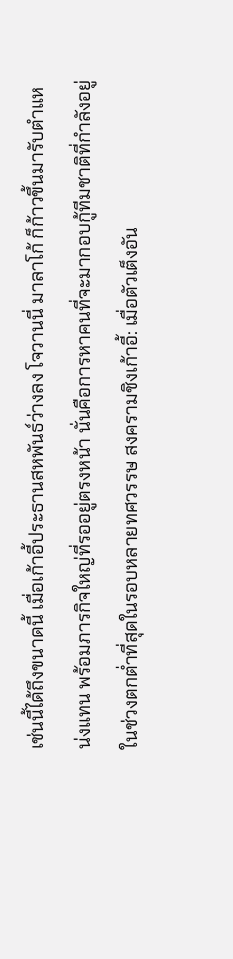เช่นนี้ได้ถึงขนาดนี้ เมื่อเก้าอี้ประธานสหพันธ์ว่างลง โจวานนี่ มาลาโก้ ก็ก้าวขึ้นมารับตำแหน่งแทน พร้อมภารกิจใหญ่ที่รออยู่ตรงหน้า นั่นคือการหาคนที่จะมากอบกู้ทีมชาติที่กำลังอยู่ในช่วงตกต่ำที่สุดในรอบหลายทศวรรษ สงครามชิงเก้าอี้: เมื่อตัวเต็งอัน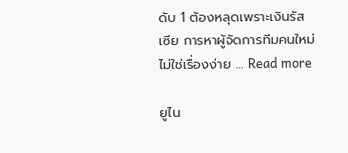ดับ 1 ต้องหลุดเพราะเงินรัสเซีย การหาผู้จัดการทีมคนใหม่ไม่ใช่เรื่องง่าย … Read more

ยูไน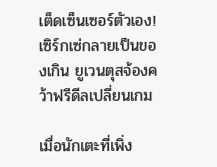เต็ดเซ็นเซอร์ตัวเอง! เซิร์กเซ่กลายเป็นของเกิน ยูเวนตุสจ้องคว้าฟรีดีลเปลี่ยนเกม

เมื่อนักเตะที่เพิ่ง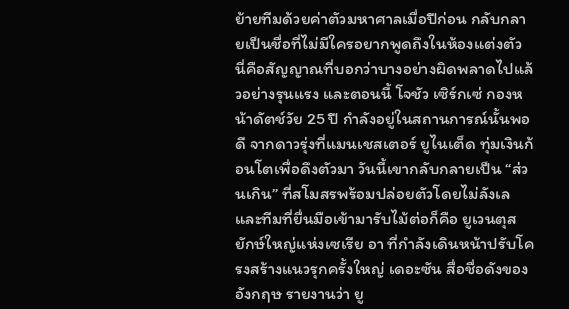ย้ายทีมด้วยค่าตัวมหาศาลเมื่อปีก่อน กลับกลายเป็นชื่อที่ไม่มีใครอยากพูดถึงในห้องแต่งตัว นี่คือสัญญาณที่บอกว่าบางอย่างผิดพลาดไปแล้วอย่างรุนแรง และตอนนี้ โจชัว เซิร์กเซ่ กองหน้าดัตช์วัย 25 ปี กำลังอยู่ในสถานการณ์นั้นพอดี จากดาวรุ่งที่แมนเชสเตอร์ ยูไนเต็ด ทุ่มเงินก้อนโตเพื่อดึงตัวมา วันนี้เขากลับกลายเป็น “ส่วนเกิน” ที่สโมสรพร้อมปล่อยตัวโดยไม่ลังเล และทีมที่ยื่นมือเข้ามารับไม้ต่อก็คือ ยูเวนตุส ยักษ์ใหญ่แห่งเซเรีย อา ที่กำลังเดินหน้าปรับโครงสร้างแนวรุกครั้งใหญ่ เดอะซัน สื่อชื่อดังของอังกฤษ รายงานว่า ยู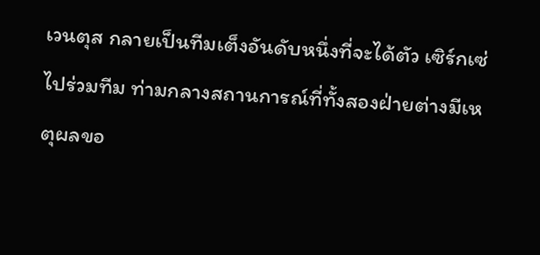เวนตุส กลายเป็นทีมเต็งอันดับหนึ่งที่จะได้ตัว เซิร์กเซ่ ไปร่วมทีม ท่ามกลางสถานการณ์ที่ทั้งสองฝ่ายต่างมีเหตุผลขอ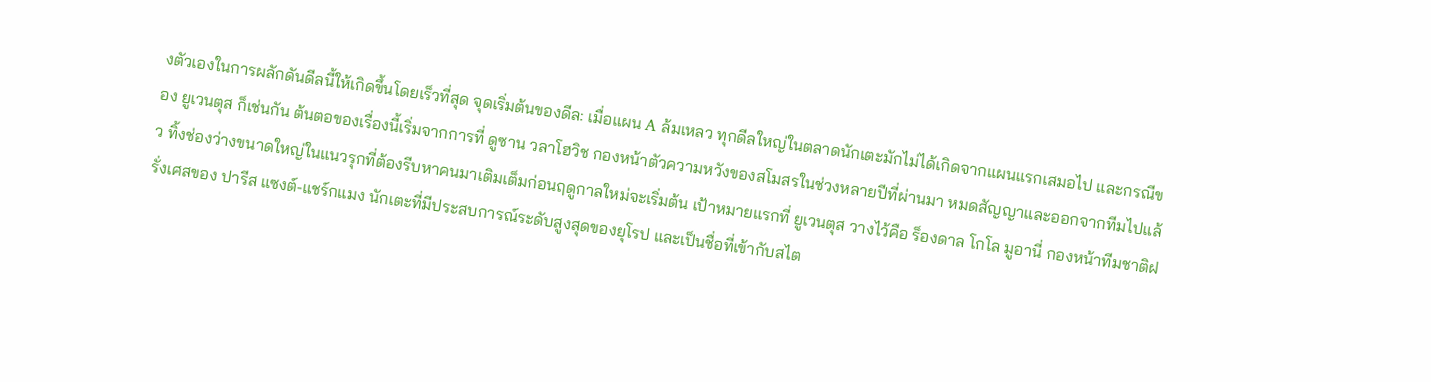งตัวเองในการผลักดันดีลนี้ให้เกิดขึ้นโดยเร็วที่สุด จุดเริ่มต้นของดีล: เมื่อแผน A ล้มเหลว ทุกดีลใหญ่ในตลาดนักเตะมักไม่ได้เกิดจากแผนแรกเสมอไป และกรณีของ ยูเวนตุส ก็เช่นกัน ต้นตอของเรื่องนี้เริ่มจากการที่ ดูซาน วลาโฮวิช กองหน้าตัวความหวังของสโมสรในช่วงหลายปีที่ผ่านมา หมดสัญญาและออกจากทีมไปแล้ว ทิ้งช่องว่างขนาดใหญ่ในแนวรุกที่ต้องรีบหาคนมาเติมเต็มก่อนฤดูกาลใหม่จะเริ่มต้น เป้าหมายแรกที่ ยูเวนตุส วางไว้คือ ร็องดาล โกโล มูอานี่ กองหน้าทีมชาติฝรั่งเศสของ ปารีส แซงต์-แชร์กแมง นักเตะที่มีประสบการณ์ระดับสูงสุดของยุโรป และเป็นชื่อที่เข้ากับสไต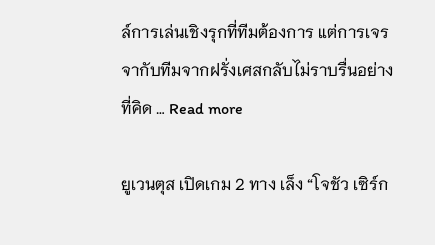ล์การเล่นเชิงรุกที่ทีมต้องการ แต่การเจรจากับทีมจากฝรั่งเศสกลับไม่ราบรื่นอย่างที่คิด … Read more

ยูเวนตุส เปิดเกม 2 ทาง เล็ง “โจชัว เซิร์ก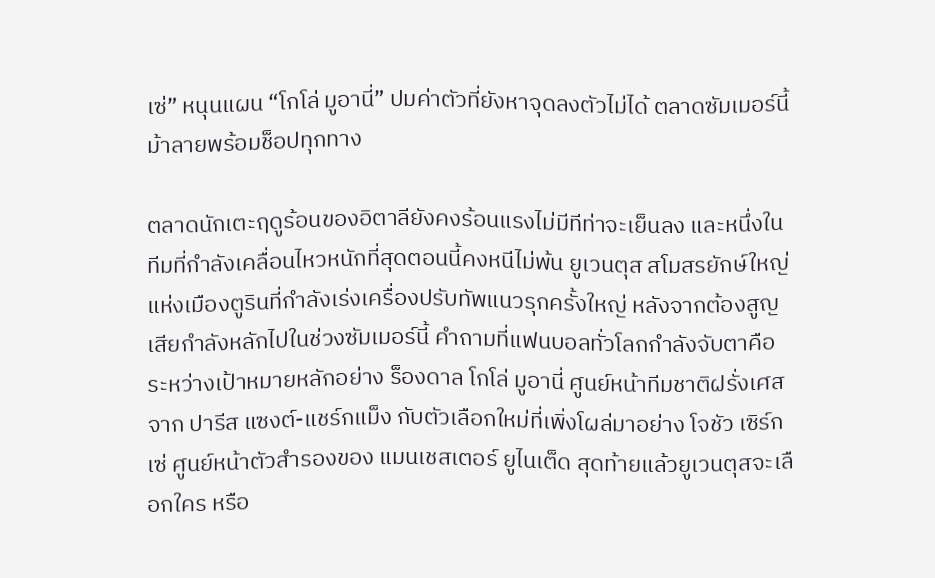เซ่” หนุนแผน “โกโล่ มูอานี่” ปมค่าตัวที่ยังหาจุดลงตัวไม่ได้ ตลาดซัมเมอร์นี้ ม้าลายพร้อมช็อปทุกทาง

ตลาดนักเตะฤดูร้อนของอิตาลียังคงร้อนแรงไม่มีทีท่าจะเย็นลง และหนึ่งในทีมที่กำลังเคลื่อนไหวหนักที่สุดตอนนี้คงหนีไม่พ้น ยูเวนตุส สโมสรยักษ์ใหญ่แห่งเมืองตูรินที่กำลังเร่งเครื่องปรับทัพแนวรุกครั้งใหญ่ หลังจากต้องสูญเสียกำลังหลักไปในช่วงซัมเมอร์นี้ คำถามที่แฟนบอลทั่วโลกกำลังจับตาคือ ระหว่างเป้าหมายหลักอย่าง ร็องดาล โกโล่ มูอานี่ ศูนย์หน้าทีมชาติฝรั่งเศสจาก ปารีส แซงต์-แชร์กแม็ง กับตัวเลือกใหม่ที่เพิ่งโผล่มาอย่าง โจชัว เซิร์กเซ่ ศูนย์หน้าตัวสำรองของ แมนเชสเตอร์ ยูไนเต็ด สุดท้ายแล้วยูเวนตุสจะเลือกใคร หรือ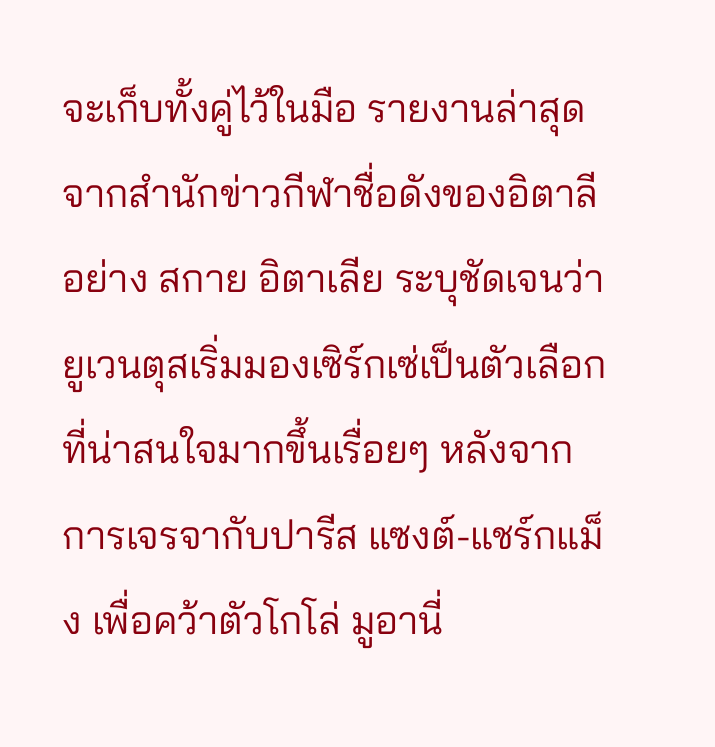จะเก็บทั้งคู่ไว้ในมือ รายงานล่าสุดจากสำนักข่าวกีฬาชื่อดังของอิตาลีอย่าง สกาย อิตาเลีย ระบุชัดเจนว่า ยูเวนตุสเริ่มมองเซิร์กเซ่เป็นตัวเลือกที่น่าสนใจมากขึ้นเรื่อยๆ หลังจากการเจรจากับปารีส แซงต์-แชร์กแม็ง เพื่อคว้าตัวโกโล่ มูอานี่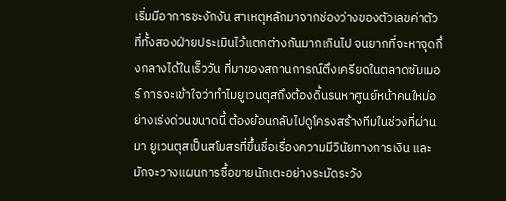เริ่มมีอาการชะงักงัน สาเหตุหลักมาจากช่องว่างของตัวเลขค่าตัวที่ทั้งสองฝ่ายประเมินไว้แตกต่างกันมากเกินไป จนยากที่จะหาจุดกึ่งกลางได้ในเร็ววัน ที่มาของสถานการณ์ตึงเครียดในตลาดซัมเมอร์ การจะเข้าใจว่าทำไมยูเวนตุสถึงต้องดิ้นรนหาศูนย์หน้าคนใหม่อย่างเร่งด่วนขนาดนี้ ต้องย้อนกลับไปดูโครงสร้างทีมในช่วงที่ผ่านมา ยูเวนตุสเป็นสโมสรที่ขึ้นชื่อเรื่องความมีวินัยทางการเงิน และมักจะวางแผนการซื้อขายนักเตะอย่างระมัดระวัง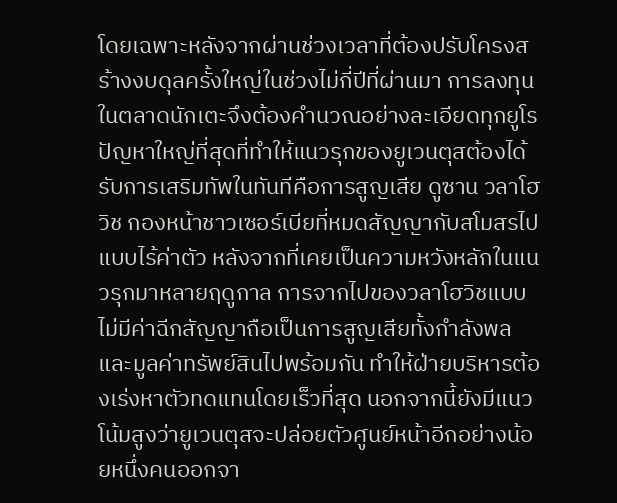โดยเฉพาะหลังจากผ่านช่วงเวลาที่ต้องปรับโครงสร้างงบดุลครั้งใหญ่ในช่วงไม่กี่ปีที่ผ่านมา การลงทุนในตลาดนักเตะจึงต้องคำนวณอย่างละเอียดทุกยูโร ปัญหาใหญ่ที่สุดที่ทำให้แนวรุกของยูเวนตุสต้องได้รับการเสริมทัพในทันทีคือการสูญเสีย ดูซาน วลาโฮวิช กองหน้าชาวเซอร์เบียที่หมดสัญญากับสโมสรไปแบบไร้ค่าตัว หลังจากที่เคยเป็นความหวังหลักในแนวรุกมาหลายฤดูกาล การจากไปของวลาโฮวิชแบบไม่มีค่าฉีกสัญญาถือเป็นการสูญเสียทั้งกำลังพลและมูลค่าทรัพย์สินไปพร้อมกัน ทำให้ฝ่ายบริหารต้องเร่งหาตัวทดแทนโดยเร็วที่สุด นอกจากนี้ยังมีแนวโน้มสูงว่ายูเวนตุสจะปล่อยตัวศูนย์หน้าอีกอย่างน้อยหนึ่งคนออกจา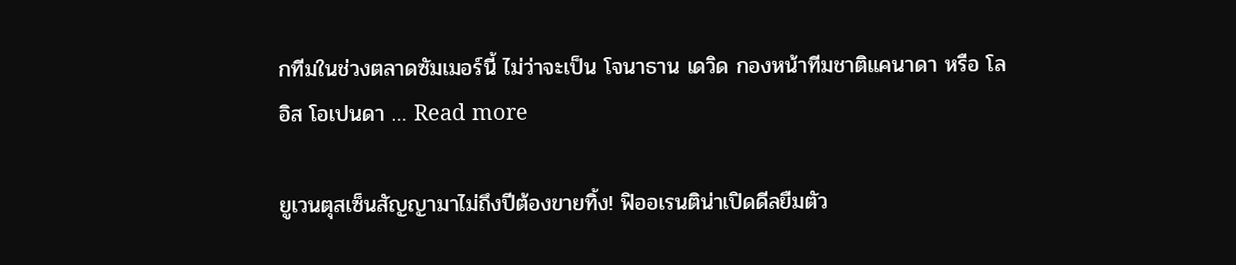กทีมในช่วงตลาดซัมเมอร์นี้ ไม่ว่าจะเป็น โจนาธาน เดวิด กองหน้าทีมชาติแคนาดา หรือ โลอิส โอเปนดา … Read more

ยูเวนตุสเซ็นสัญญามาไม่ถึงปีต้องขายทิ้ง! ฟิออเรนติน่าเปิดดีลยืมตัว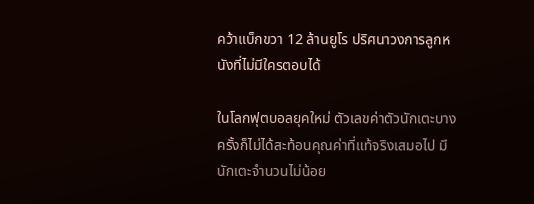คว้าแบ็กขวา 12 ล้านยูโร ปริศนาวงการลูกหนังที่ไม่มีใครตอบได้

ในโลกฟุตบอลยุคใหม่ ตัวเลขค่าตัวนักเตะบางครั้งก็ไม่ได้สะท้อนคุณค่าที่แท้จริงเสมอไป มีนักเตะจำนวนไม่น้อย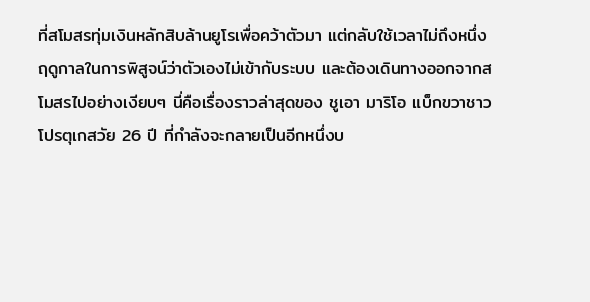ที่สโมสรทุ่มเงินหลักสิบล้านยูโรเพื่อคว้าตัวมา แต่กลับใช้เวลาไม่ถึงหนึ่งฤดูกาลในการพิสูจน์ว่าตัวเองไม่เข้ากับระบบ และต้องเดินทางออกจากสโมสรไปอย่างเงียบๆ นี่คือเรื่องราวล่าสุดของ ชูเอา มาริโอ แบ็กขวาชาวโปรตุเกสวัย 26 ปี ที่กำลังจะกลายเป็นอีกหนึ่งบ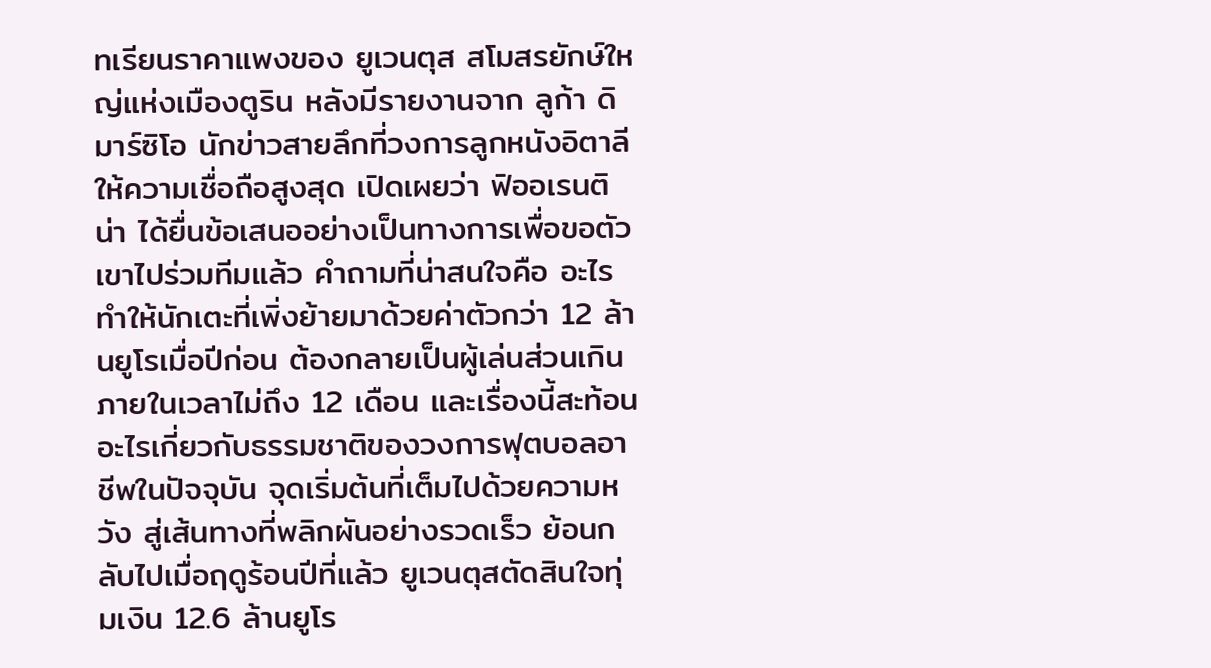ทเรียนราคาแพงของ ยูเวนตุส สโมสรยักษ์ใหญ่แห่งเมืองตูริน หลังมีรายงานจาก ลูก้า ดิ มาร์ซิโอ นักข่าวสายลึกที่วงการลูกหนังอิตาลีให้ความเชื่อถือสูงสุด เปิดเผยว่า ฟิออเรนติน่า ได้ยื่นข้อเสนออย่างเป็นทางการเพื่อขอตัวเขาไปร่วมทีมแล้ว คำถามที่น่าสนใจคือ อะไรทำให้นักเตะที่เพิ่งย้ายมาด้วยค่าตัวกว่า 12 ล้านยูโรเมื่อปีก่อน ต้องกลายเป็นผู้เล่นส่วนเกินภายในเวลาไม่ถึง 12 เดือน และเรื่องนี้สะท้อนอะไรเกี่ยวกับธรรมชาติของวงการฟุตบอลอาชีพในปัจจุบัน จุดเริ่มต้นที่เต็มไปด้วยความหวัง สู่เส้นทางที่พลิกผันอย่างรวดเร็ว ย้อนกลับไปเมื่อฤดูร้อนปีที่แล้ว ยูเวนตุสตัดสินใจทุ่มเงิน 12.6 ล้านยูโร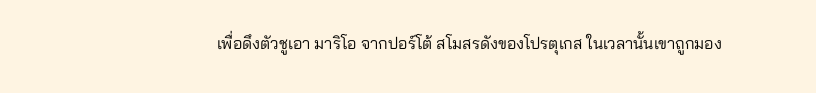เพื่อดึงตัวชูเอา มาริโอ จากปอร์โต้ สโมสรดังของโปรตุเกส ในเวลานั้นเขาถูกมอง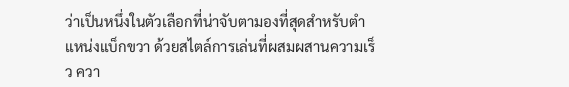ว่าเป็นหนึ่งในตัวเลือกที่น่าจับตามองที่สุดสำหรับตำแหน่งแบ็กขวา ด้วยสไตล์การเล่นที่ผสมผสานความเร็ว ควา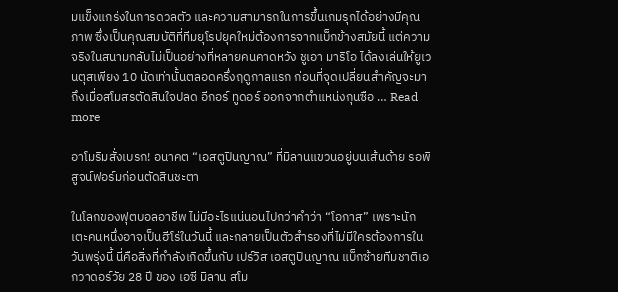มแข็งแกร่งในการดวลตัว และความสามารถในการขึ้นเกมรุกได้อย่างมีคุณภาพ ซึ่งเป็นคุณสมบัติที่ทีมยุโรปยุคใหม่ต้องการจากแบ็กข้างสมัยนี้ แต่ความจริงในสนามกลับไม่เป็นอย่างที่หลายคนคาดหวัง ชูเอา มาริโอ ได้ลงเล่นให้ยูเวนตุสเพียง 10 นัดเท่านั้นตลอดครึ่งฤดูกาลแรก ก่อนที่จุดเปลี่ยนสำคัญจะมาถึงเมื่อสโมสรตัดสินใจปลด อีกอร์ ทูดอร์ ออกจากตำแหน่งกุนซือ … Read more

อาโมริมสั่งเบรก! อนาคต “เอสตูปินญาณ” ที่มิลานแขวนอยู่บนเส้นด้าย รอพิสูจน์ฟอร์มก่อนตัดสินชะตา

ในโลกของฟุตบอลอาชีพ ไม่มีอะไรแน่นอนไปกว่าคำว่า “โอกาส” เพราะนักเตะคนหนึ่งอาจเป็นฮีโร่ในวันนี้ และกลายเป็นตัวสำรองที่ไม่มีใครต้องการในวันพรุ่งนี้ นี่คือสิ่งที่กำลังเกิดขึ้นกับ เปร์วิส เอสตูปินญาณ แบ็กซ้ายทีมชาติเอกวาดอร์วัย 28 ปี ของ เอซี มิลาน สโม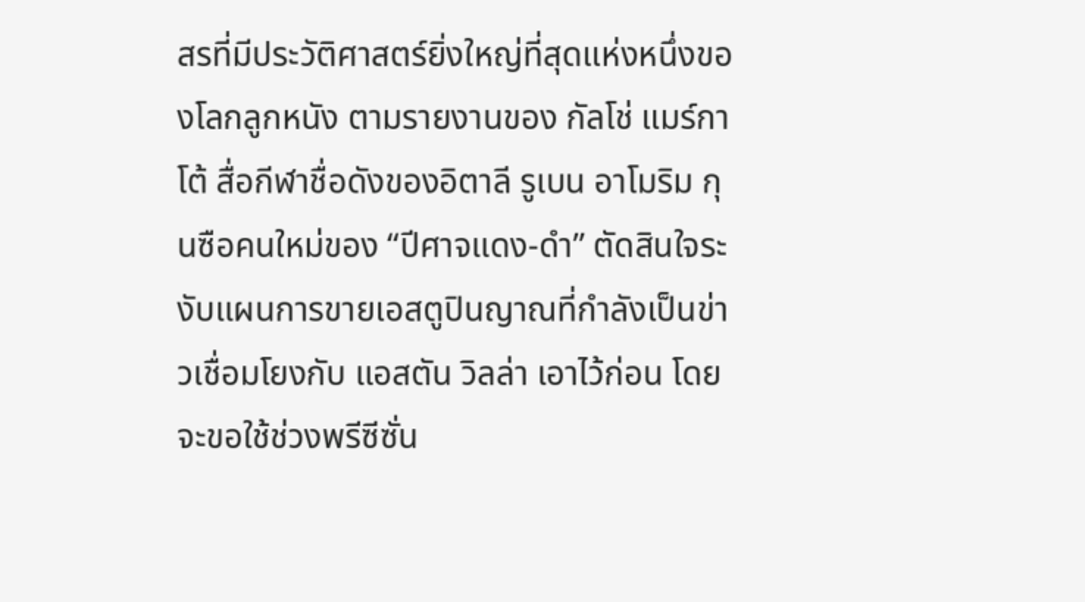สรที่มีประวัติศาสตร์ยิ่งใหญ่ที่สุดแห่งหนึ่งของโลกลูกหนัง ตามรายงานของ กัลโช่ แมร์กาโต้ สื่อกีฬาชื่อดังของอิตาลี รูเบน อาโมริม กุนซือคนใหม่ของ “ปีศาจแดง-ดำ” ตัดสินใจระงับแผนการขายเอสตูปินญาณที่กำลังเป็นข่าวเชื่อมโยงกับ แอสตัน วิลล่า เอาไว้ก่อน โดยจะขอใช้ช่วงพรีซีซั่น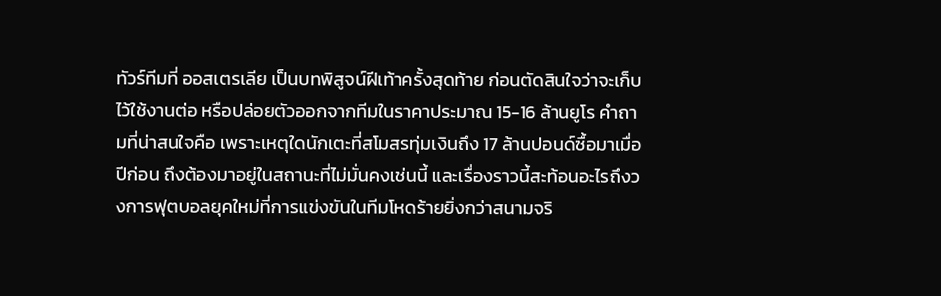ทัวร์ทีมที่ ออสเตรเลีย เป็นบทพิสูจน์ฝีเท้าครั้งสุดท้าย ก่อนตัดสินใจว่าจะเก็บไว้ใช้งานต่อ หรือปล่อยตัวออกจากทีมในราคาประมาณ 15-16 ล้านยูโร คำถามที่น่าสนใจคือ เพราะเหตุใดนักเตะที่สโมสรทุ่มเงินถึง 17 ล้านปอนด์ซื้อมาเมื่อปีก่อน ถึงต้องมาอยู่ในสถานะที่ไม่มั่นคงเช่นนี้ และเรื่องราวนี้สะท้อนอะไรถึงวงการฟุตบอลยุคใหม่ที่การแข่งขันในทีมโหดร้ายยิ่งกว่าสนามจริ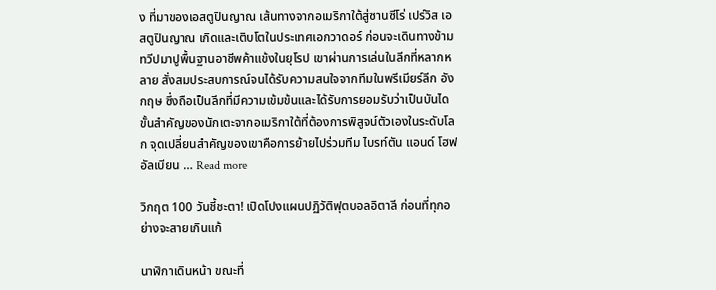ง ที่มาของเอสตูปินญาณ เส้นทางจากอเมริกาใต้สู่ซานซีโร่ เปร์วิส เอสตูปินญาณ เกิดและเติบโตในประเทศเอกวาดอร์ ก่อนจะเดินทางข้ามทวีปมาปูพื้นฐานอาชีพค้าแข้งในยุโรป เขาผ่านการเล่นในลีกที่หลากหลาย สั่งสมประสบการณ์จนได้รับความสนใจจากทีมในพรีเมียร์ลีก อังกฤษ ซึ่งถือเป็นลีกที่มีความเข้มข้นและได้รับการยอมรับว่าเป็นบันไดขั้นสำคัญของนักเตะจากอเมริกาใต้ที่ต้องการพิสูจน์ตัวเองในระดับโลก จุดเปลี่ยนสำคัญของเขาคือการย้ายไปร่วมทีม ไบรท์ตัน แอนด์ โฮฟ อัลเบียน … Read more

วิกฤต 100 วันชี้ชะตา! เปิดโปงแผนปฏิวัติฟุตบอลอิตาลี ก่อนที่ทุกอย่างจะสายเกินแก้

นาฬิกาเดินหน้า ขณะที่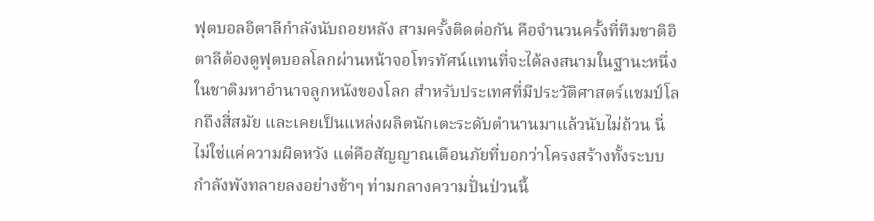ฟุตบอลอิตาลีกำลังนับถอยหลัง สามครั้งติดต่อกัน คือจำนวนครั้งที่ทีมชาติอิตาลีต้องดูฟุตบอลโลกผ่านหน้าจอโทรทัศน์แทนที่จะได้ลงสนามในฐานะหนึ่งในชาติมหาอำนาจลูกหนังของโลก สำหรับประเทศที่มีประวัติศาสตร์แชมป์โลกถึงสี่สมัย และเคยเป็นแหล่งผลิตนักเตะระดับตำนานมาแล้วนับไม่ถ้วน นี่ไม่ใช่แค่ความผิดหวัง แต่คือสัญญาณเตือนภัยที่บอกว่าโครงสร้างทั้งระบบกำลังพังทลายลงอย่างช้าๆ ท่ามกลางความปั่นป่วนนี้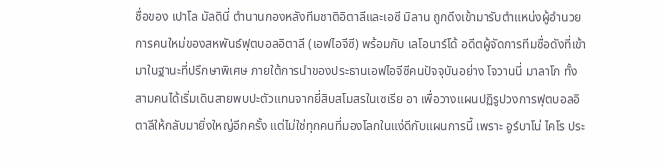ชื่อของ เปาโล มัลดินี่ ตำนานกองหลังทีมชาติอิตาลีและเอซี มิลาน ถูกดึงเข้ามารับตำแหน่งผู้อำนวยการคนใหม่ของสหพันธ์ฟุตบอลอิตาลี (เอฟไอจีซี) พร้อมกับ เลโอนาร์โด้ อดีตผู้จัดการทีมชื่อดังที่เข้ามาในฐานะที่ปรึกษาพิเศษ ภายใต้การนำของประธานเอฟไอจีซีคนปัจจุบันอย่าง โจวานนี่ มาลาโก ทั้งสามคนได้เริ่มเดินสายพบปะตัวแทนจากยี่สิบสโมสรในเซเรีย อา เพื่อวางแผนปฏิรูปวงการฟุตบอลอิตาลีให้กลับมายิ่งใหญ่อีกครั้ง แต่ไม่ใช่ทุกคนที่มองโลกในแง่ดีกับแผนการนี้ เพราะ อูร์บาโน่ ไคโร ประ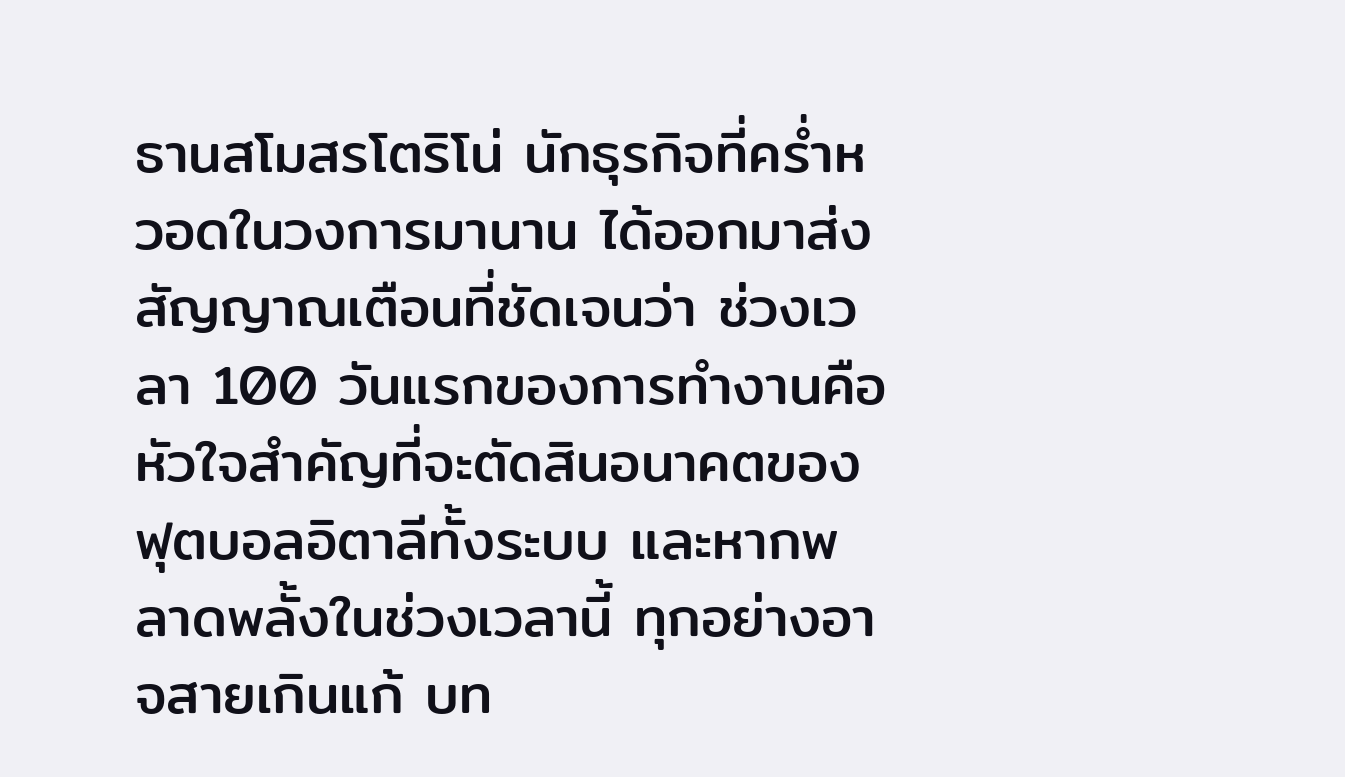ธานสโมสรโตริโน่ นักธุรกิจที่คร่ำหวอดในวงการมานาน ได้ออกมาส่งสัญญาณเตือนที่ชัดเจนว่า ช่วงเวลา 100 วันแรกของการทำงานคือหัวใจสำคัญที่จะตัดสินอนาคตของฟุตบอลอิตาลีทั้งระบบ และหากพลาดพลั้งในช่วงเวลานี้ ทุกอย่างอาจสายเกินแก้ บท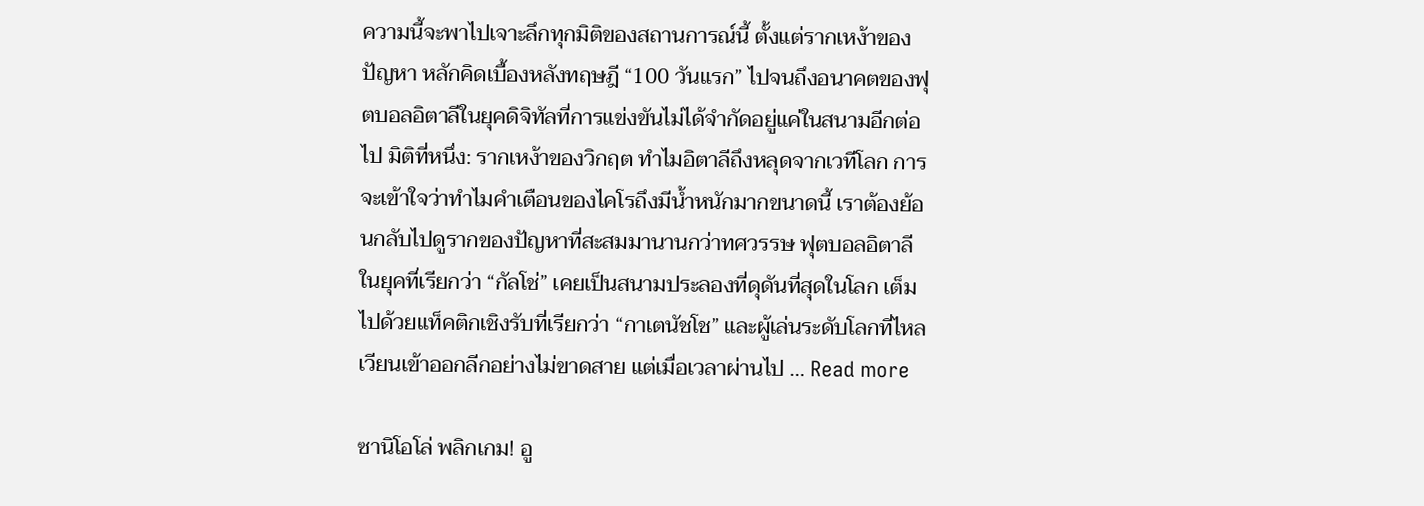ความนี้จะพาไปเจาะลึกทุกมิติของสถานการณ์นี้ ตั้งแต่รากเหง้าของปัญหา หลักคิดเบื้องหลังทฤษฎี “100 วันแรก” ไปจนถึงอนาคตของฟุตบอลอิตาลีในยุคดิจิทัลที่การแข่งขันไม่ได้จำกัดอยู่แค่ในสนามอีกต่อไป มิติที่หนึ่ง: รากเหง้าของวิกฤต ทำไมอิตาลีถึงหลุดจากเวทีโลก การจะเข้าใจว่าทำไมคำเตือนของไคโรถึงมีน้ำหนักมากขนาดนี้ เราต้องย้อนกลับไปดูรากของปัญหาที่สะสมมานานกว่าทศวรรษ ฟุตบอลอิตาลีในยุคที่เรียกว่า “กัลโช่” เคยเป็นสนามประลองที่ดุดันที่สุดในโลก เต็มไปด้วยแท็คติกเชิงรับที่เรียกว่า “กาเตนัชโช” และผู้เล่นระดับโลกที่ไหลเวียนเข้าออกลีกอย่างไม่ขาดสาย แต่เมื่อเวลาผ่านไป … Read more

ซานิโอโล่ พลิกเกม! อู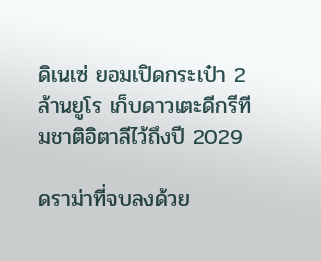ดิเนเซ่ ยอมเปิดกระเป๋า 2 ล้านยูโร เก็บดาวเตะดีกรีทีมชาติอิตาลีไว้ถึงปี 2029

ดราม่าที่จบลงด้วย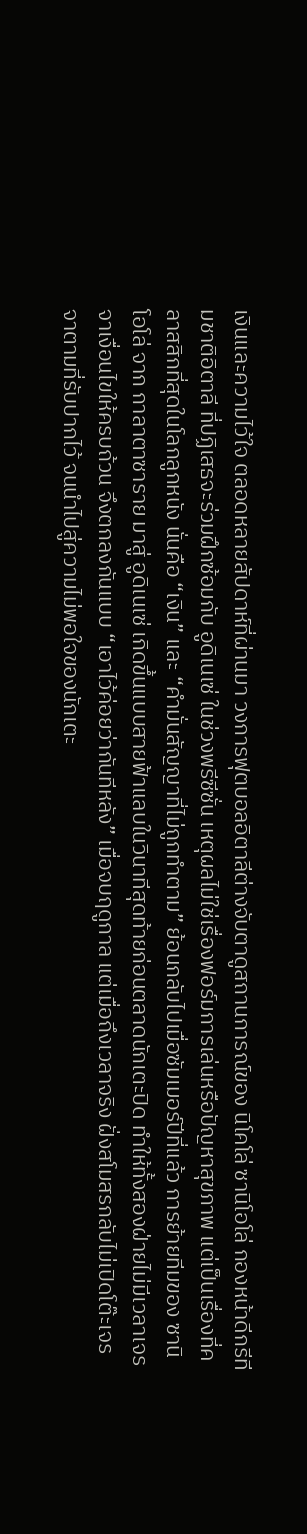เงินและความไว้ใจ ตลอดหลายสัปดาห์ที่ผ่านมา วงการฟุตบอลอิตาลีต่างจับตาดูสถานการณ์ของ นิโคโล่ ซานิโอโล่ กองหน้าดีกรีทีมชาติอิตาลี ที่ปฏิเสธจะร่วมฝึกซ้อมกับ อูดิเนเซ่ ในช่วงพรีซีซั่น เหตุผลไม่ใช่เรื่องฟอร์มการเล่นหรือปัญหาสุขภาพ แต่เป็นเรื่องที่คลาสสิกที่สุดในโลกลูกหนัง นั่นคือ “เงิน” และ “คำมั่นสัญญาที่ไม่ถูกทำตาม” ย้อนกลับไปเมื่อซัมเมอร์ปีที่แล้ว การย้ายทีมของ ซานิโอโล่ จาก กาลาตาซาราย มาสู่ อูดิเนเซ่ เกิดขึ้นแบบสายฟ้าแลบในวินาทีสุดท้ายก่อนตลาดนักเตะปิด ทำให้ทั้งสองฝ่ายไม่มีเวลาเจรจาเงื่อนไขให้ครบถ้วน จึงตกลงกันแบบ “เอาไว้ค่อยว่ากันทีหลัง” เมื่อจบฤดูกาล แต่เมื่อถึงเวลาจริง ฝั่งสโมสรกลับไม่เปิดโต๊ะเจรจาตามที่รับปากไว้ จนนำไปสู่ความไม่พอใจของนักเตะ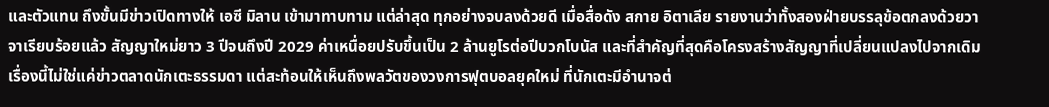และตัวแทน ถึงขั้นมีข่าวเปิดทางให้ เอซี มิลาน เข้ามาทาบทาม แต่ล่าสุด ทุกอย่างจบลงด้วยดี เมื่อสื่อดัง สกาย อิตาเลีย รายงานว่าทั้งสองฝ่ายบรรลุข้อตกลงด้วยวาจาเรียบร้อยแล้ว สัญญาใหม่ยาว 3 ปีจนถึงปี 2029 ค่าเหนื่อยปรับขึ้นเป็น 2 ล้านยูโรต่อปีบวกโบนัส และที่สำคัญที่สุดคือโครงสร้างสัญญาที่เปลี่ยนแปลงไปจากเดิม เรื่องนี้ไม่ใช่แค่ข่าวตลาดนักเตะธรรมดา แต่สะท้อนให้เห็นถึงพลวัตของวงการฟุตบอลยุคใหม่ ที่นักเตะมีอำนาจต่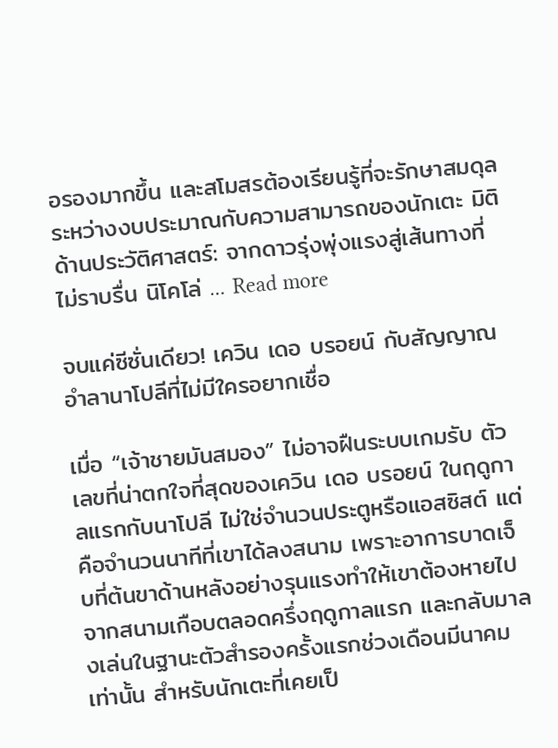อรองมากขึ้น และสโมสรต้องเรียนรู้ที่จะรักษาสมดุลระหว่างงบประมาณกับความสามารถของนักเตะ มิติด้านประวัติศาสตร์: จากดาวรุ่งพุ่งแรงสู่เส้นทางที่ไม่ราบรื่น นิโคโล่ … Read more

จบแค่ซีซั่นเดียว! เควิน เดอ บรอยน์ กับสัญญาณอำลานาโปลีที่ไม่มีใครอยากเชื่อ

เมื่อ “เจ้าชายมันสมอง” ไม่อาจฝืนระบบเกมรับ ตัวเลขที่น่าตกใจที่สุดของเควิน เดอ บรอยน์ ในฤดูกาลแรกกับนาโปลี ไม่ใช่จำนวนประตูหรือแอสซิสต์ แต่คือจำนวนนาทีที่เขาได้ลงสนาม เพราะอาการบาดเจ็บที่ต้นขาด้านหลังอย่างรุนแรงทำให้เขาต้องหายไปจากสนามเกือบตลอดครึ่งฤดูกาลแรก และกลับมาลงเล่นในฐานะตัวสำรองครั้งแรกช่วงเดือนมีนาคมเท่านั้น สำหรับนักเตะที่เคยเป็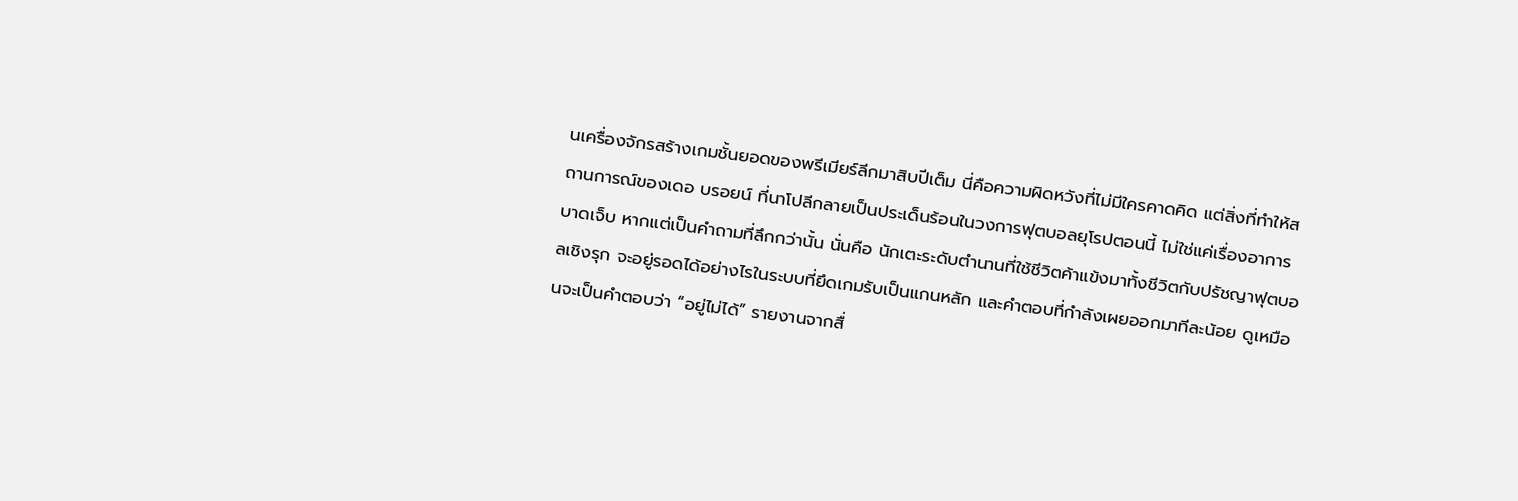นเครื่องจักรสร้างเกมชั้นยอดของพรีเมียร์ลีกมาสิบปีเต็ม นี่คือความผิดหวังที่ไม่มีใครคาดคิด แต่สิ่งที่ทำให้สถานการณ์ของเดอ บรอยน์ ที่นาโปลีกลายเป็นประเด็นร้อนในวงการฟุตบอลยุโรปตอนนี้ ไม่ใช่แค่เรื่องอาการบาดเจ็บ หากแต่เป็นคำถามที่ลึกกว่านั้น นั่นคือ นักเตะระดับตำนานที่ใช้ชีวิตค้าแข้งมาทั้งชีวิตกับปรัชญาฟุตบอลเชิงรุก จะอยู่รอดได้อย่างไรในระบบที่ยึดเกมรับเป็นแกนหลัก และคำตอบที่กำลังเผยออกมาทีละน้อย ดูเหมือนจะเป็นคำตอบว่า “อยู่ไม่ได้” รายงานจากสื่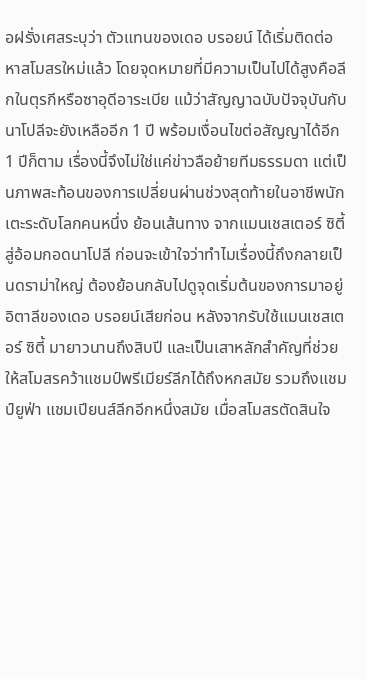อฝรั่งเศสระบุว่า ตัวแทนของเดอ บรอยน์ ได้เริ่มติดต่อหาสโมสรใหม่แล้ว โดยจุดหมายที่มีความเป็นไปได้สูงคือลีกในตุรกีหรือซาอุดีอาระเบีย แม้ว่าสัญญาฉบับปัจจุบันกับนาโปลีจะยังเหลืออีก 1 ปี พร้อมเงื่อนไขต่อสัญญาได้อีก 1 ปีก็ตาม เรื่องนี้จึงไม่ใช่แค่ข่าวลือย้ายทีมธรรมดา แต่เป็นภาพสะท้อนของการเปลี่ยนผ่านช่วงสุดท้ายในอาชีพนักเตะระดับโลกคนหนึ่ง ย้อนเส้นทาง จากแมนเชสเตอร์ ซิตี้ สู่อ้อมกอดนาโปลี ก่อนจะเข้าใจว่าทำไมเรื่องนี้ถึงกลายเป็นดราม่าใหญ่ ต้องย้อนกลับไปดูจุดเริ่มต้นของการมาอยู่อิตาลีของเดอ บรอยน์เสียก่อน หลังจากรับใช้แมนเชสเตอร์ ซิตี้ มายาวนานถึงสิบปี และเป็นเสาหลักสำคัญที่ช่วยให้สโมสรคว้าแชมป์พรีเมียร์ลีกได้ถึงหกสมัย รวมถึงแชมป์ยูฟ่า แชมเปียนส์ลีกอีกหนึ่งสมัย เมื่อสโมสรตัดสินใจ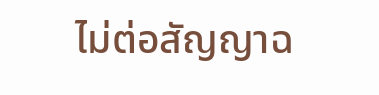ไม่ต่อสัญญาฉ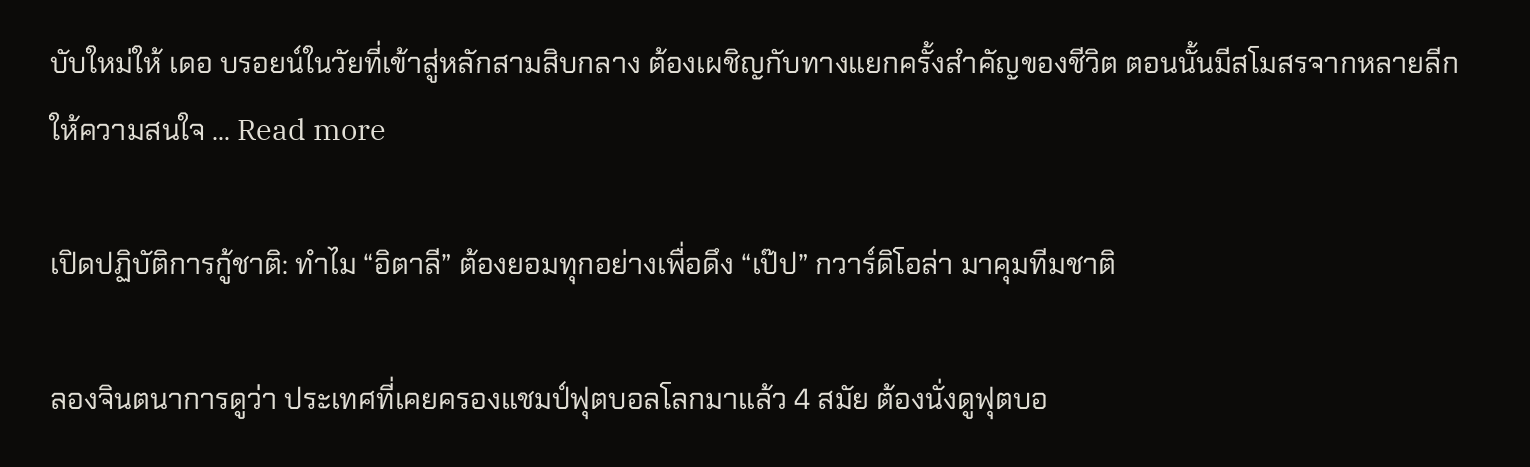บับใหม่ให้ เดอ บรอยน์ในวัยที่เข้าสู่หลักสามสิบกลาง ต้องเผชิญกับทางแยกครั้งสำคัญของชีวิต ตอนนั้นมีสโมสรจากหลายลีกให้ความสนใจ … Read more

เปิดปฏิบัติการกู้ชาติ: ทำไม “อิตาลี” ต้องยอมทุกอย่างเพื่อดึง “เป๊ป” กวาร์ดิโอล่า มาคุมทีมชาติ

ลองจินตนาการดูว่า ประเทศที่เคยครองแชมป์ฟุตบอลโลกมาแล้ว 4 สมัย ต้องนั่งดูฟุตบอ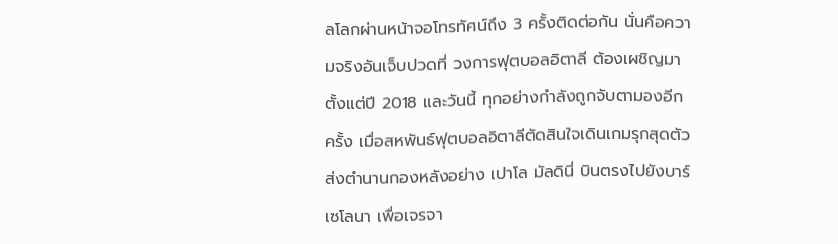ลโลกผ่านหน้าจอโทรทัศน์ถึง 3 ครั้งติดต่อกัน นั่นคือความจริงอันเจ็บปวดที่ วงการฟุตบอลอิตาลี ต้องเผชิญมาตั้งแต่ปี 2018 และวันนี้ ทุกอย่างกำลังถูกจับตามองอีกครั้ง เมื่อสหพันธ์ฟุตบอลอิตาลีตัดสินใจเดินเกมรุกสุดตัว ส่งตำนานกองหลังอย่าง เปาโล มัลดินี่ บินตรงไปยังบาร์เซโลนา เพื่อเจรจา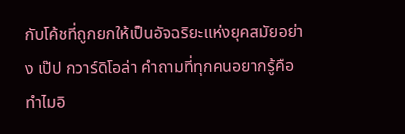กับโค้ชที่ถูกยกให้เป็นอัจฉริยะแห่งยุคสมัยอย่าง เป๊ป กวาร์ดิโอล่า คำถามที่ทุกคนอยากรู้คือ ทำไมอิ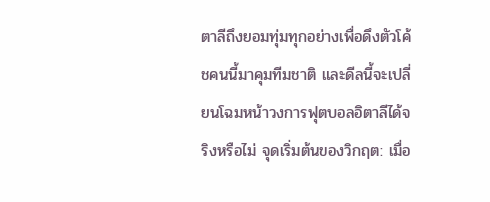ตาลีถึงยอมทุ่มทุกอย่างเพื่อดึงตัวโค้ชคนนี้มาคุมทีมชาติ และดีลนี้จะเปลี่ยนโฉมหน้าวงการฟุตบอลอิตาลีได้จริงหรือไม่ จุดเริ่มต้นของวิกฤต: เมื่อ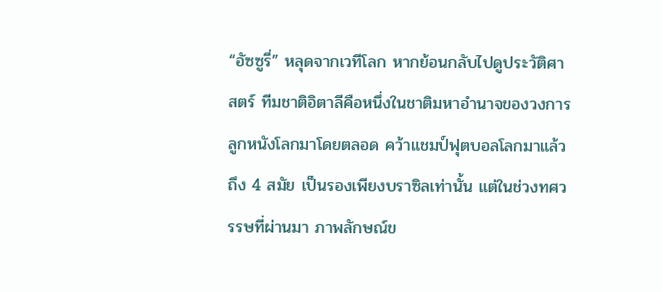“อัซซูรี่” หลุดจากเวทีโลก หากย้อนกลับไปดูประวัติศาสตร์ ทีมชาติอิตาลีคือหนึ่งในชาติมหาอำนาจของวงการลูกหนังโลกมาโดยตลอด คว้าแชมป์ฟุตบอลโลกมาแล้วถึง 4 สมัย เป็นรองเพียงบราซิลเท่านั้น แต่ในช่วงทศวรรษที่ผ่านมา ภาพลักษณ์ข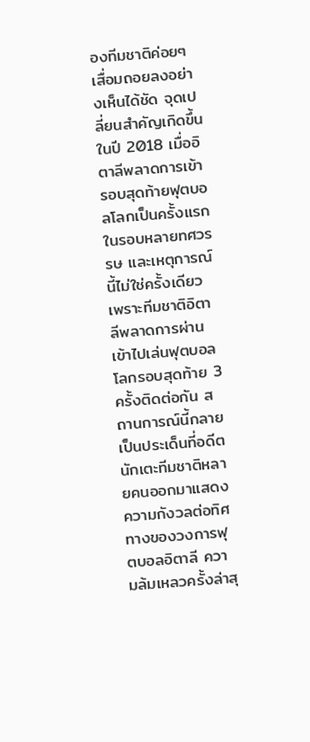องทีมชาติค่อยๆ เสื่อมถอยลงอย่างเห็นได้ชัด จุดเปลี่ยนสำคัญเกิดขึ้นในปี 2018 เมื่ออิตาลีพลาดการเข้ารอบสุดท้ายฟุตบอลโลกเป็นครั้งแรกในรอบหลายทศวรรษ และเหตุการณ์นี้ไม่ใช่ครั้งเดียว เพราะทีมชาติอิตาลีพลาดการผ่านเข้าไปเล่นฟุตบอลโลกรอบสุดท้าย 3 ครั้งติดต่อกัน สถานการณ์นี้กลายเป็นประเด็นที่อดีตนักเตะทีมชาติหลายคนออกมาแสดงความกังวลต่อทิศทางของวงการฟุตบอลอิตาลี ความล้มเหลวครั้งล่าสุ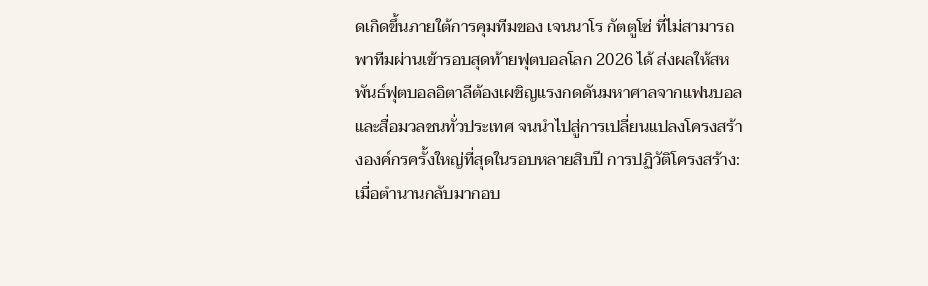ดเกิดขึ้นภายใต้การคุมทีมของ เจนนาโร กัตตูโซ่ ที่ไม่สามารถพาทีมผ่านเข้ารอบสุดท้ายฟุตบอลโลก 2026 ได้ ส่งผลให้สหพันธ์ฟุตบอลอิตาลีต้องเผชิญแรงกดดันมหาศาลจากแฟนบอลและสื่อมวลชนทั่วประเทศ จนนำไปสู่การเปลี่ยนแปลงโครงสร้างองค์กรครั้งใหญ่ที่สุดในรอบหลายสิบปี การปฏิวัติโครงสร้าง: เมื่อตำนานกลับมากอบ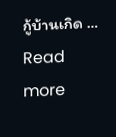กู้บ้านเกิด … Read more